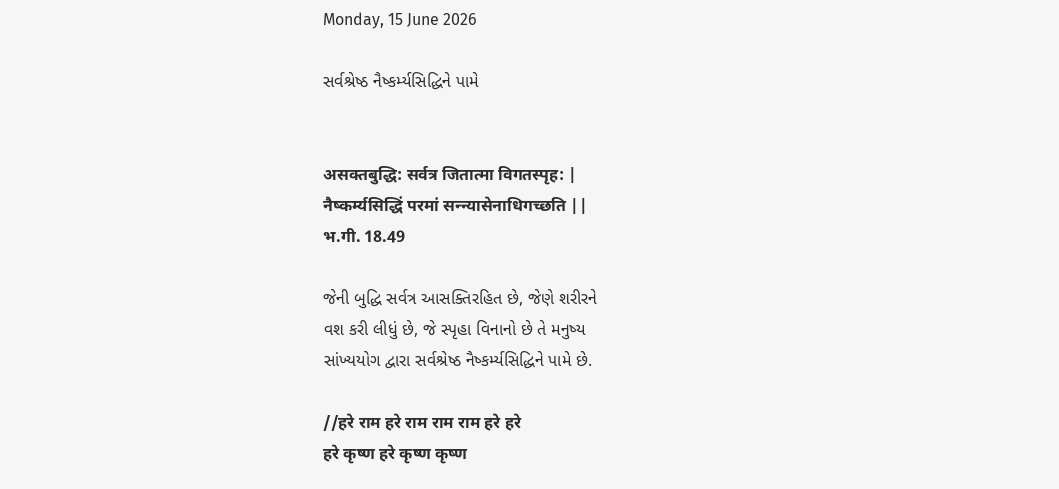Monday, 15 June 2026

સર્વશ્રેષ્ઠ નૈષ્કર્મ્યસિદ્ધિને પામે


असक्तबुद्धि: सर्वत्र जितात्मा विगतस्पृह: |
नैष्कर्म्यसिद्धिं परमां सन्न्यासेनाधिगच्छति ||
भ.गी. 18.49

જેની બુદ્ધિ સર્વત્ર આસક્તિરહિત છે, જેણે શરીરને
વશ કરી લીધું છે, જે સ્પૃહા વિનાનો છે તે મનુષ્ય
સાંખ્યયોગ દ્વારા સર્વશ્રેષ્ઠ નૈષ્કર્મ્યસિદ્ધિને પામે છે.

//हरे राम हरे राम राम राम हरे हरे
हरे कृष्ण हरे कृष्ण कृष्ण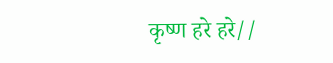कृष्ण हरे हरे//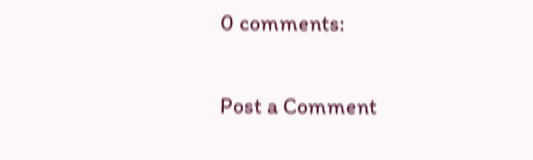0 comments:

Post a Comment